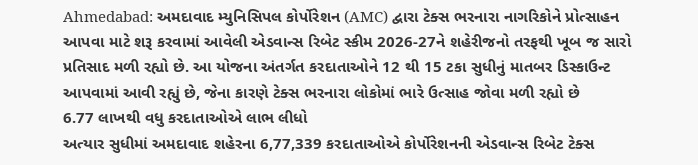Ahmedabad: અમદાવાદ મ્યુનિસિપલ કોર્પોરેશન (AMC) દ્વારા ટેક્સ ભરનારા નાગરિકોને પ્રોત્સાહન આપવા માટે શરૂ કરવામાં આવેલી એડવાન્સ રિબેટ સ્કીમ 2026-27ને શહેરીજનો તરફથી ખૂબ જ સારો પ્રતિસાદ મળી રહ્યો છે. આ યોજના અંતર્ગત કરદાતાઓને 12 થી 15 ટકા સુધીનું માતબર ડિસ્કાઉન્ટ આપવામાં આવી રહ્યું છે, જેના કારણે ટેક્સ ભરનારા લોકોમાં ભારે ઉત્સાહ જોવા મળી રહ્યો છે
6.77 લાખથી વધુ કરદાતાઓએ લાભ લીધો
અત્યાર સુધીમાં અમદાવાદ શહેરના 6,77,339 કરદાતાઓએ કોર્પોરેશનની એડવાન્સ રિબેટ ટેક્સ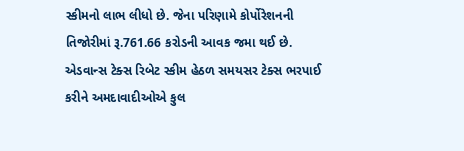સ્કીમનો લાભ લીધો છે. જેના પરિણામે કોર્પોરેશનની તિજોરીમાં રૂ.761.66 કરોડની આવક જમા થઈ છે.
એડવાન્સ ટેક્સ રિબેટ સ્કીમ હેઠળ સમયસર ટેક્સ ભરપાઈ કરીને અમદાવાદીઓએ કુલ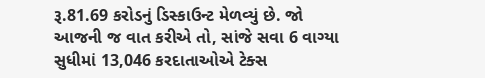રૂ.81.69 કરોડનું ડિસ્કાઉન્ટ મેળવ્યું છે. જો આજની જ વાત કરીએ તો, સાંજે સવા 6 વાગ્યા સુધીમાં 13,046 કરદાતાઓએ ટેક્સ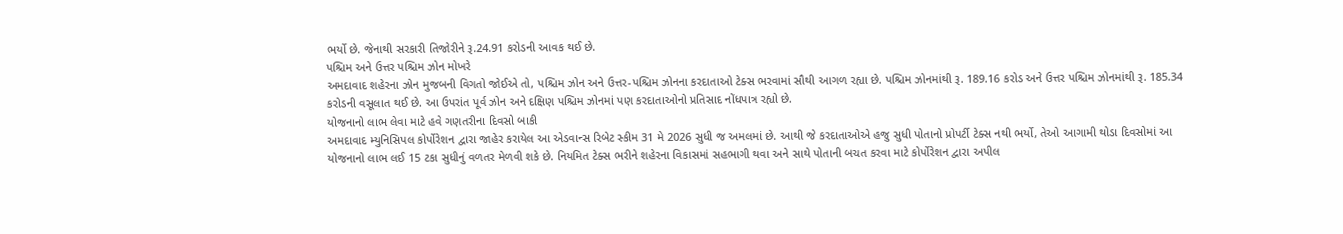ભર્યો છે. જેનાથી સરકારી તિજોરીને રૂ.24.91 કરોડની આવક થઈ છે.
પશ્ચિમ અને ઉત્તર પશ્ચિમ ઝોન મોખરે
અમદાવાદ શહેરના ઝોન મુજબની વિગતો જોઈએ તો, પશ્ચિમ ઝોન અને ઉત્તર-પશ્ચિમ ઝોનના કરદાતાઓ ટેક્સ ભરવામાં સૌથી આગળ રહ્યા છે. પશ્ચિમ ઝોનમાંથી રૂ. 189.16 કરોડ અને ઉત્તર પશ્ચિમ ઝોનમાંથી રૂ. 185.34 કરોડની વસૂલાત થઈ છે. આ ઉપરાંત પૂર્વ ઝોન અને દક્ષિણ પશ્ચિમ ઝોનમાં પણ કરદાતાઓનો પ્રતિસાદ નોંધપાત્ર રહ્યો છે.
યોજનાનો લાભ લેવા માટે હવે ગણતરીના દિવસો બાકી
અમદાવાદ મ્યુનિસિપલ કોર્પોરેશન દ્વારા જાહેર કરાયેલ આ એડવાન્સ રિબેટ સ્કીમ 31 મે 2026 સુધી જ અમલમાં છે. આથી જે કરદાતાઓએ હજુ સુધી પોતાનો પ્રોપર્ટી ટેક્સ નથી ભર્યો, તેઓ આગામી થોડા દિવસોમાં આ યોજનાનો લાભ લઈ 15 ટકા સુધીનું વળતર મેળવી શકે છે. નિયમિત ટેક્સ ભરીને શહેરના વિકાસમાં સહભાગી થવા અને સાથે પોતાની બચત કરવા માટે કોર્પોરેશન દ્વારા અપીલ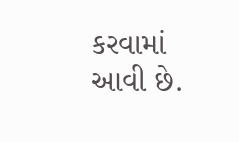કરવામાં આવી છે.